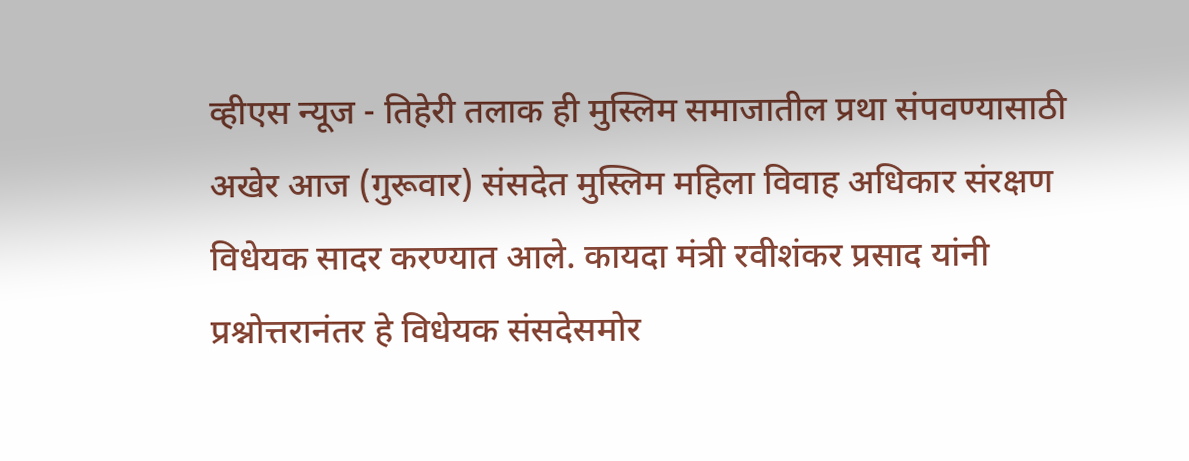व्हीएस न्यूज - तिहेरी तलाक ही मुस्लिम समाजातील प्रथा संपवण्यासाठी अखेर आज (गुरूवार) संसदेत मुस्लिम महिला विवाह अधिकार संरक्षण विधेयक सादर करण्यात आले. कायदा मंत्री रवीशंकर प्रसाद यांनी प्रश्नोत्तरानंतर हे विधेयक संसदेसमोर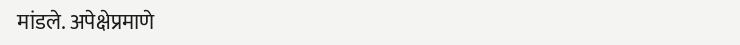मांडले. अपेक्षेप्रमाणे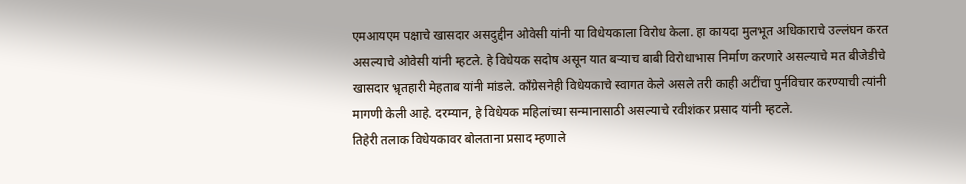एमआयएम पक्षाचे खासदार असदुद्दीन ओवेसी यांनी या विधेयकाला विरोध केला. हा कायदा मुलभूत अधिकाराचे उल्लंघन करत असल्याचे ओवेसी यांनी म्हटले. हे विधेयक सदोष असून यात बऱ्याच बाबी विरोधाभास निर्माण करणारे असल्याचे मत बीजेडीचे खासदार भ्रृतहारी मेहताब यांनी मांडले. काँग्रेसनेही विधेयकाचे स्वागत केले असले तरी काही अटींचा पुर्नविचार करण्याची त्यांनी मागणी केली आहे. दरम्यान, हे विधेयक महिलांच्या सन्मानासाठी असल्याचे रवीशंकर प्रसाद यांनी म्हटले.
तिहेरी तलाक विधेयकावर बोलताना प्रसाद म्हणाले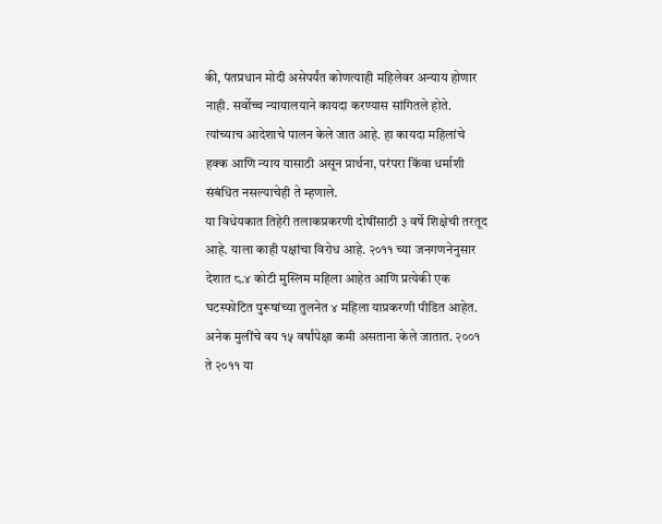की, पंतप्रधान मोदी असेपर्यंत कोणत्याही महिलेवर अन्याय होणार नाही. सर्वोच्च न्यायालयाने कायदा करण्यास सांगितले होते. त्यांच्याच आदेशाचे पालन केले जात आहे. हा कायदा महिलांचे हक्क आणि न्याय यासाठी असून प्रार्थना, परंपरा किंवा धर्माशी संबंधित नसल्याचेही ते म्हणाले.
या विधेयकात तिहेरी तलाकप्रकरणी दोषींसाठी ३ वर्षे शिक्षेची तरतूद आहे. याला काही पक्षांचा विरोध आहे. २०११ च्या जनगणनेनुसार देशात ८.४ कोटी मुस्लिम महिला आहेत आणि प्रत्येकी एक घटस्फोटित पुरूषांच्या तुलनेत ४ महिला याप्रकरणी पीडित आहेत. अनेक मुलींचे वय १५ वर्षांपेक्षा कमी असताना केले जातात. २००१ ते २०११ या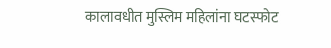कालावधीत मुस्लिम महिलांना घटस्फोट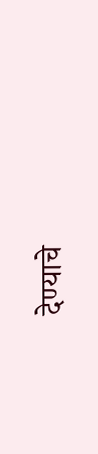देण्याचे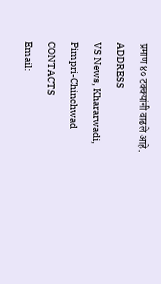प्रमाण ४० टक्क्यांनी वाढले आहे.
ADDRESS
VS News, Khararwadi,
Pimpri-Chinchwad
CONTACTS
Email: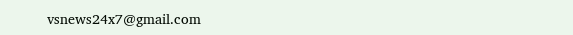vsnews24x7@gmail.com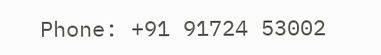Phone: +91 91724 53002